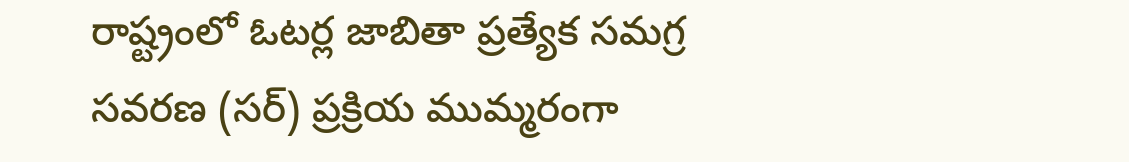రాష్ట్రంలో ఓటర్ల జాబితా ప్రత్యేక సమగ్ర సవరణ (సర్) ప్రక్రియ ముమ్మరంగా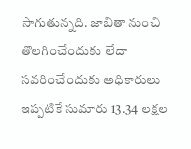సాగుతున్నది. జాబితా నుంచి తొలగించేందుకు లేదా సవరించేందుకు అధికారులు ఇప్పటికే సుమారు 13.34 లక్షల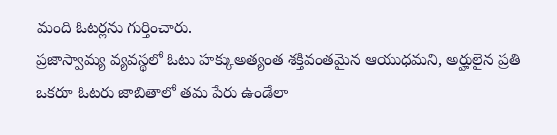మంది ఓటర్లను గుర్తించారు.
ప్రజాస్వామ్య వ్యవస్థలో ఓటు హక్కుఅత్యంత శక్తివంతమైన ఆయుధమని, అర్హులైన ప్రతి ఒకరూ ఓటరు జాబితాలో తమ పేరు ఉండేలా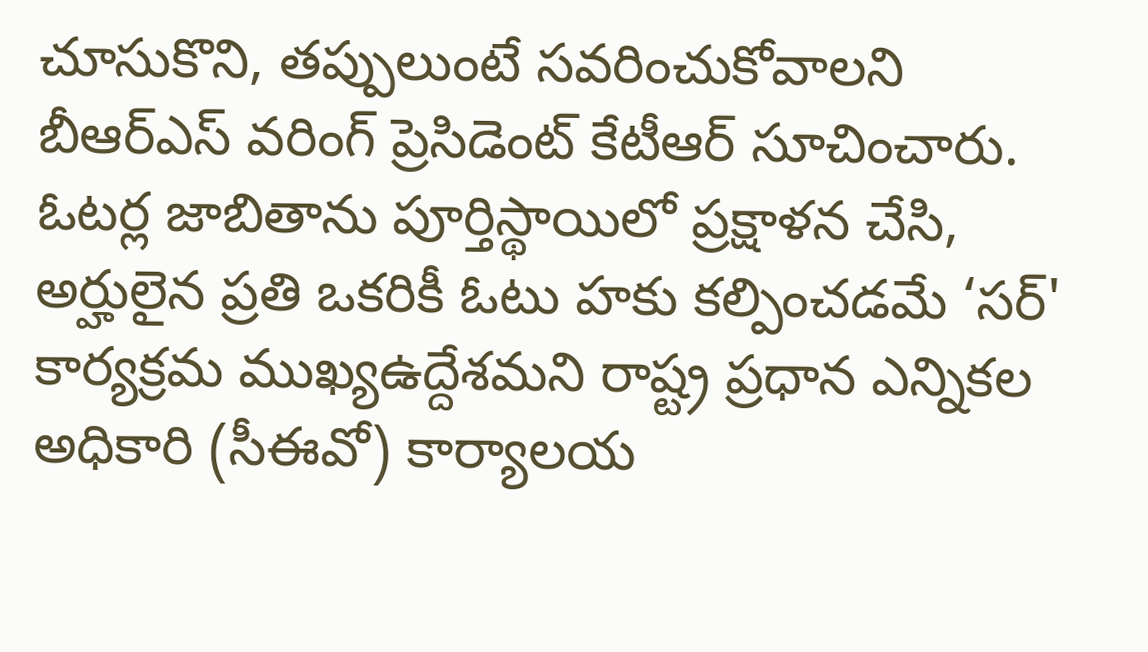చూసుకొని, తప్పులుంటే సవరించుకోవాలని బీఆర్ఎస్ వరింగ్ ప్రెసిడెంట్ కేటీఆర్ సూచించారు.
ఓటర్ల జాబితాను పూర్తిస్థాయిలో ప్రక్షాళన చేసి, అర్హులైన ప్రతి ఒకరికీ ఓటు హకు కల్పించడమే ‘సర్' కార్యక్రమ ముఖ్యఉద్దేశమని రాష్ట్ర ప్రధాన ఎన్నికల అధికారి (సీఈవో) కార్యాలయ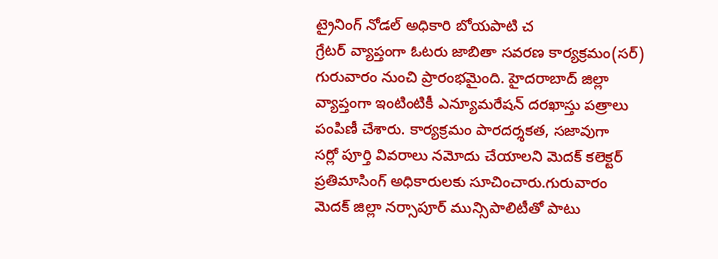ట్రైనింగ్ నోడల్ అధికారి బోయపాటి చ
గ్రేటర్ వ్యాప్తంగా ఓటరు జాబితా సవరణ కార్యక్రమం(సర్) గురువారం నుంచి ప్రారంభమైంది. హైదరాబాద్ జిల్లా వ్యాప్తంగా ఇంటింటికీ ఎన్యూమరేషన్ దరఖాస్తు పత్రాలు పంపిణీ చేశారు. కార్యక్రమం పారదర్శకత, సజావుగా
సర్లో పూర్తి వివరాలు నమోదు చేయాలని మెదక్ కలెక్టర్ ప్రతిమాసింగ్ అధికారులకు సూచించారు.గురువారం మెదక్ జిల్లా నర్సాపూర్ మున్సిపాలిటీతో పాటు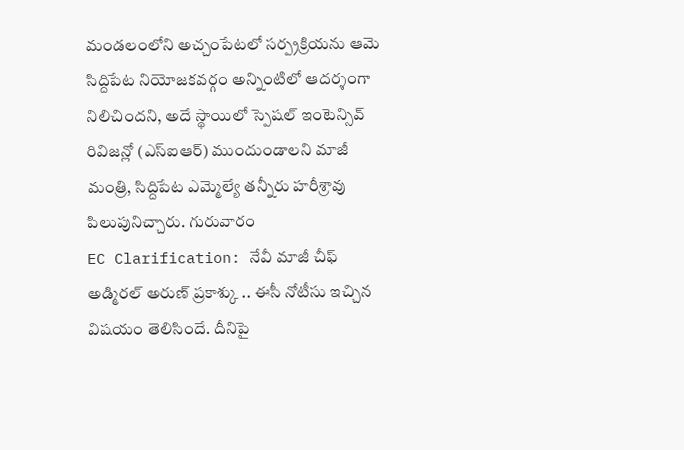మండలంలోని అచ్చంపేటలో సర్ప్రక్రియను ఆమె
సిద్దిపేట నియోజకవర్గం అన్నింటిలో ఆదర్శంగా నిలిచిందని, అదే స్థాయిలో స్పెషల్ ఇంటెన్సివ్ రివిజన్లో (ఎస్ఐఆర్) ముందుండాలని మాజీ మంత్రి, సిద్దిపేట ఎమ్మెల్యే తన్నీరు హరీశ్రావు పిలుపునిచ్చారు. గురువారం
EC Clarification: నేవీ మాజీ చీఫ్ అడ్మిరల్ అరుణ్ ప్రకాశ్కు .. ఈసీ నోటీసు ఇచ్చిన విషయం తెలిసిందే. దీనిపై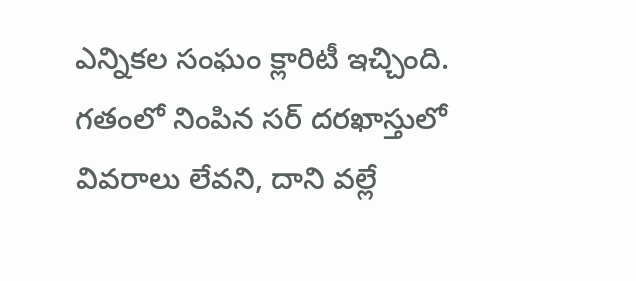ఎన్నికల సంఘం క్లారిటీ ఇచ్చింది. గతంలో నింపిన సర్ దరఖాస్తులో వివరాలు లేవని, దాని వల్లే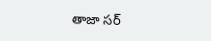తాజా సర్